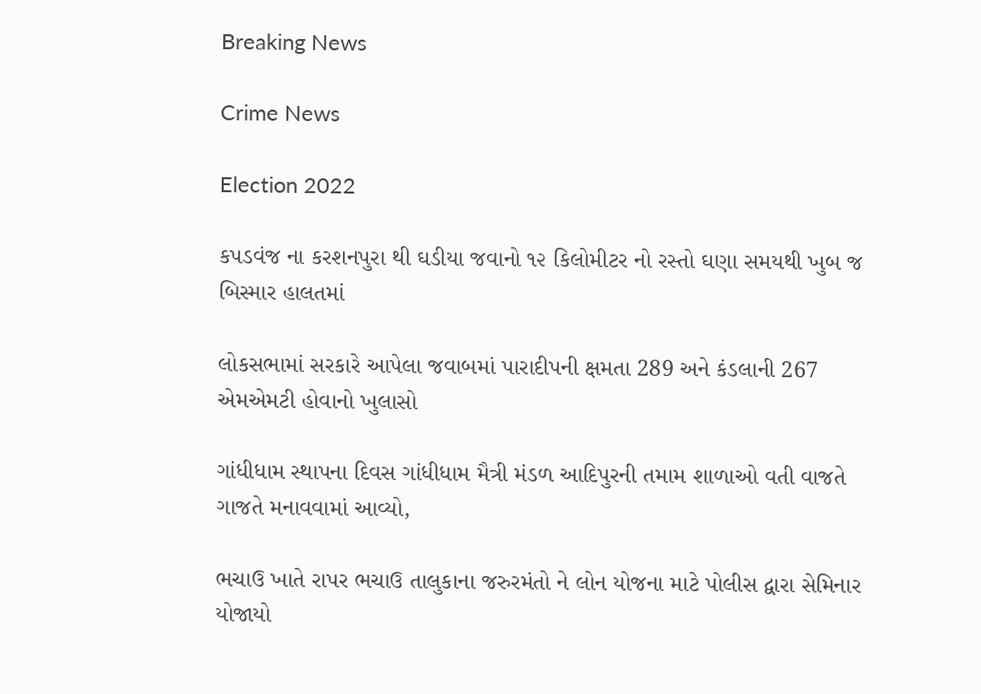Breaking News

Crime News

Election 2022

કપડવંજ ના કરશનપુરા થી ઘડીયા જવાનો ૧૨ કિલોમીટર નો રસ્તો ઘણા સમયથી ખુબ જ બિસ્માર હાલતમાં

લોકસભામાં સરકારે આપેલા જવાબમાં પારાદીપની ક્ષમતા 289 અને કંડલાની 267 એમએમટી હોવાનો ખુલાસો

ગાંધીધામ સ્થાપના દિવસ ગાંધીધામ મૈત્રી મંડળ આદિપુરની તમામ શાળાઓ વતી વાજતે ગાજતે મનાવવામાં આવ્યો,

ભચાઉ ખાતે રાપર ભચાઉ તાલુકાના જરુરમંતો ને લોન યોજના માટે પોલીસ દ્વારા સેમિનાર યોજાયો